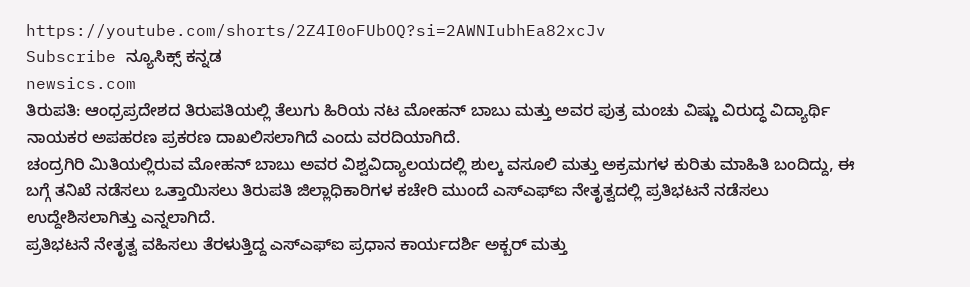https://youtube.com/shorts/2Z4I0oFUbOQ?si=2AWNIubhEa82xcJv
Subscribe ನ್ಯೂಸಿಕ್ಸ್ ಕನ್ನಡ
newsics.com
ತಿರುಪತಿ: ಆಂಧ್ರಪ್ರದೇಶದ ತಿರುಪತಿಯಲ್ಲಿ ತೆಲುಗು ಹಿರಿಯ ನಟ ಮೋಹನ್ ಬಾಬು ಮತ್ತು ಅವರ ಪುತ್ರ ಮಂಚು ವಿಷ್ಣು ವಿರುದ್ಧ ವಿದ್ಯಾರ್ಥಿ ನಾಯಕರ ಅಪಹರಣ ಪ್ರಕರಣ ದಾಖಲಿಸಲಾಗಿದೆ ಎಂದು ವರದಿಯಾಗಿದೆ.
ಚಂದ್ರಗಿರಿ ಮಿತಿಯಲ್ಲಿರುವ ಮೋಹನ್ ಬಾಬು ಅವರ ವಿಶ್ವವಿದ್ಯಾಲಯದಲ್ಲಿ ಶುಲ್ಕ ವಸೂಲಿ ಮತ್ತು ಅಕ್ರಮಗಳ ಕುರಿತು ಮಾಹಿತಿ ಬಂದಿದ್ದು, ಈ ಬಗ್ಗೆ ತನಿಖೆ ನಡೆಸಲು ಒತ್ತಾಯಿಸಲು ತಿರುಪತಿ ಜಿಲ್ಲಾಧಿಕಾರಿಗಳ ಕಚೇರಿ ಮುಂದೆ ಎಸ್ಎಫ್ಐ ನೇತೃತ್ವದಲ್ಲಿ ಪ್ರತಿಭಟನೆ ನಡೆಸಲು ಉದ್ದೇಶಿಸಲಾಗಿತ್ತು ಎನ್ನಲಾಗಿದೆ.
ಪ್ರತಿಭಟನೆ ನೇತೃತ್ವ ವಹಿಸಲು ತೆರಳುತ್ತಿದ್ದ ಎಸ್ಎಫ್ಐ ಪ್ರಧಾನ ಕಾರ್ಯದರ್ಶಿ ಅಕ್ಬರ್ ಮತ್ತು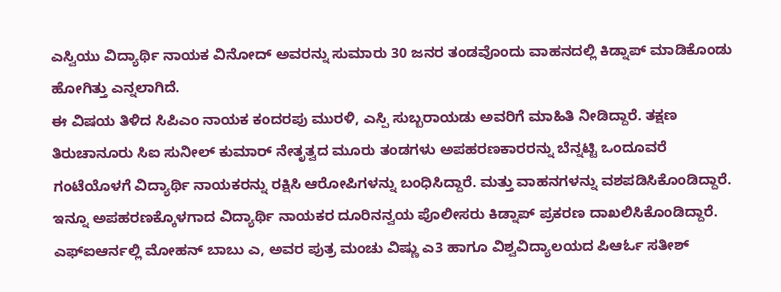ಎಸ್ವಿಯು ವಿದ್ಯಾರ್ಥಿ ನಾಯಕ ವಿನೋದ್ ಅವರನ್ನು ಸುಮಾರು 30 ಜನರ ತಂಡವೊಂದು ವಾಹನದಲ್ಲಿ ಕಿಡ್ನಾಪ್ ಮಾಡಿಕೊಂಡು ಹೋಗಿತ್ತು ಎನ್ನಲಾಗಿದೆ.
ಈ ವಿಷಯ ತಿಳಿದ ಸಿಪಿಎಂ ನಾಯಕ ಕಂದರಪು ಮುರಳಿ, ಎಸ್ಪಿ ಸುಬ್ಬರಾಯಡು ಅವರಿಗೆ ಮಾಹಿತಿ ನೀಡಿದ್ದಾರೆ. ತಕ್ಷಣ ತಿರುಚಾನೂರು ಸಿಐ ಸುನೀಲ್ ಕುಮಾರ್ ನೇತೃತ್ವದ ಮೂರು ತಂಡಗಳು ಅಪಹರಣಕಾರರನ್ನು ಬೆನ್ನಟ್ಟಿ ಒಂದೂವರೆ ಗಂಟೆಯೊಳಗೆ ವಿದ್ಯಾರ್ಥಿ ನಾಯಕರನ್ನು ರಕ್ಷಿಸಿ ಆರೋಪಿಗಳನ್ನು ಬಂಧಿಸಿದ್ದಾರೆ. ಮತ್ತು ವಾಹನಗಳನ್ನು ವಶಪಡಿಸಿಕೊಂಡಿದ್ದಾರೆ.
ಇನ್ನೂ ಅಪಹರಣಕ್ಕೊಳಗಾದ ವಿದ್ಯಾರ್ಥಿ ನಾಯಕರ ದೂರಿನನ್ವಯ ಪೊಲೀಸರು ಕಿಡ್ನಾಪ್ ಪ್ರಕರಣ ದಾಖಲಿಸಿಕೊಂಡಿದ್ದಾರೆ. ಎಫ್ಐಆರ್ನಲ್ಲಿ ಮೋಹನ್ ಬಾಬು ಎ, ಅವರ ಪುತ್ರ ಮಂಚು ವಿಷ್ಣು ಎ3 ಹಾಗೂ ವಿಶ್ವವಿದ್ಯಾಲಯದ ಪಿಆರ್ಓ ಸತೀಶ್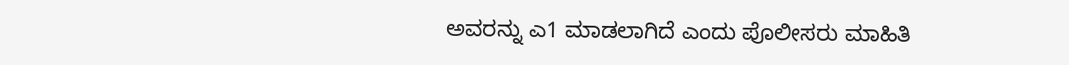ಅವರನ್ನು ಎ1 ಮಾಡಲಾಗಿದೆ ಎಂದು ಪೊಲೀಸರು ಮಾಹಿತಿ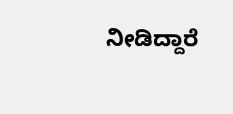ನೀಡಿದ್ದಾರೆ